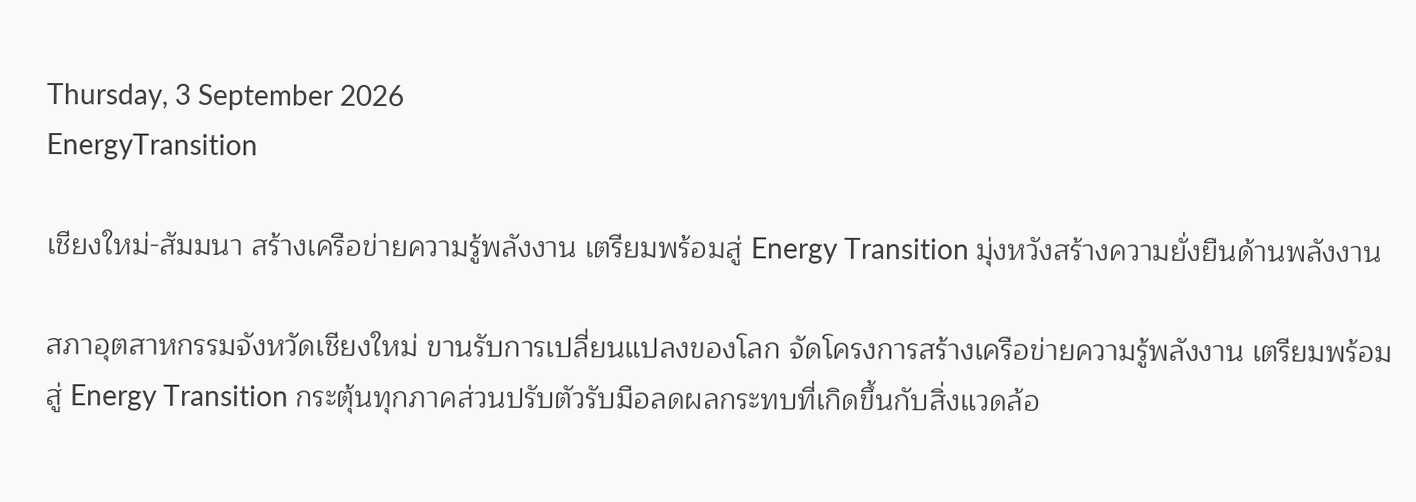Thursday, 3 September 2026
EnergyTransition

เชียงใหม่-สัมมนา สร้างเครือข่ายความรู้พลังงาน เตรียมพร้อมสู่ Energy Transition มุ่งหวังสร้างความยั่งยืนด้านพลังงาน

สภาอุตสาหกรรมจังหวัดเชียงใหม่ ขานรับการเปลี่ยนแปลงของโลก จัดโครงการสร้างเครือข่ายความรู้พลังงาน เตรียมพร้อมสู่ Energy Transition กระตุ้นทุกภาคส่วนปรับตัวรับมือลดผลกระทบที่เกิดขึ้นกับสิ่งแวดล้อ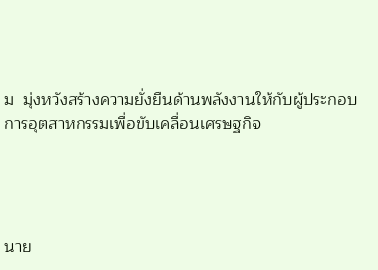ม  มุ่งหวังสร้างความยั่งยืนด้านพลังงานให้กับผู้ประกอบการอุตสาหกรรมเพื่อขับเคลื่อนเศรษฐกิจ




นาย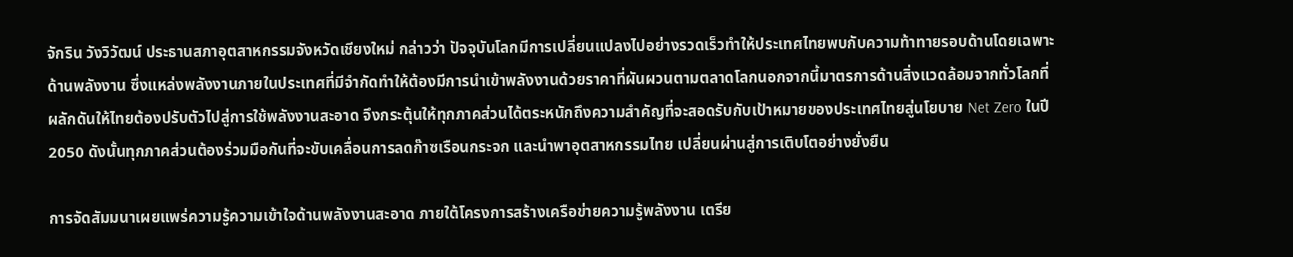จักริน วังวิวัฒน์ ประธานสภาอุตสาหกรรมจังหวัดเชียงใหม่ กล่าวว่า ปัจจุบันโลกมีการเปลี่ยนแปลงไปอย่างรวดเร็วทำให้ประเทศไทยพบกับความท้าทายรอบด้านโดยเฉพาะด้านพลังงาน ซึ่งแหล่งพลังงานภายในประเทศที่มีจำกัดทำให้ต้องมีการนำเข้าพลังงานด้วยราคาที่ผันผวนตามตลาดโลกนอกจากนี้มาตรการด้านสิ่งแวดล้อมจากทั่วโลกที่ผลักดันให้ไทยต้องปรับตัวไปสู่การใช้พลังงานสะอาด จึงกระตุ้นให้ทุกภาคส่วนได้ตระหนักถึงความสำคัญที่จะสอดรับกับเป้าหมายของประเทศไทยสู่นโยบาย Net Zero ในปี 2050 ดังนั้นทุกภาคส่วนต้องร่วมมือกันที่จะขับเคลื่อนการลดก๊าซเรือนกระจก และนำพาอุตสาหกรรมไทย เปลี่ยนผ่านสู่การเติบโตอย่างยั่งยืน

การจัดสัมมนาเผยแพร่ความรู้ความเข้าใจด้านพลังงานสะอาด ภายใต้โครงการสร้างเครือข่ายความรู้พลังงาน เตรีย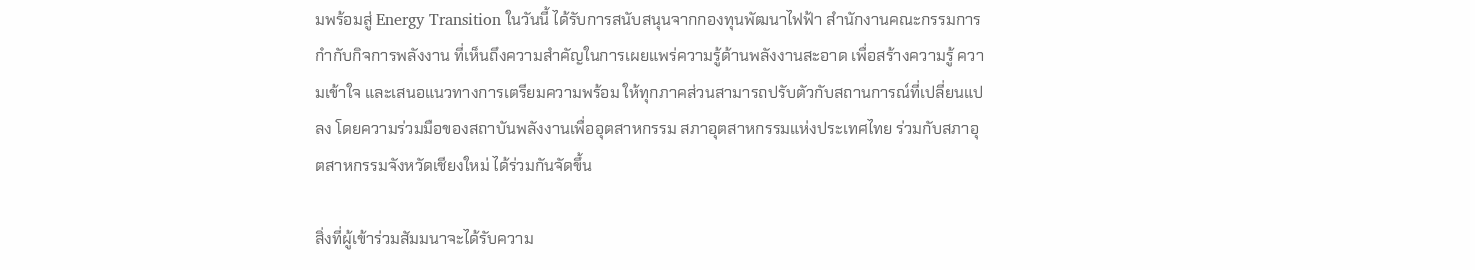มพร้อมสู่ Energy Transition ในวันนี้ ได้รับการสนับสนุนจากกองทุนพัฒนาไฟฟ้า สำนักงานคณะกรรมการกำกับกิจการพลังงาน ที่เห็นถึงความสำคัญในการเผยแพร่ความรู้ด้านพลังงานสะอาด เพื่อสร้างความรู้ ความเข้าใจ และเสนอแนวทางการเตรียมความพร้อม ให้ทุกภาคส่วนสามารถปรับตัวกับสถานการณ์ที่เปลี่ยนแปลง โดยความร่วมมือของสถาบันพลังงานเพื่ออุตสาหกรรม สภาอุตสาหกรรมแห่งประเทศไทย ร่วมกับสภาอุตสาหกรรมจังหวัดเชียงใหม่ ได้ร่วมกันจัดขึ้น

สิ่งที่ผู้เข้าร่วมสัมมนาจะได้รับความ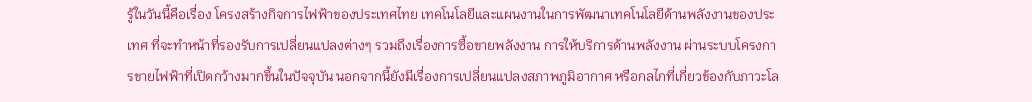รู้ในวันนี้คือเรื่อง โครงสร้างกิจการไฟฟ้าของประเทศไทย เทคโนโลยีและแผนงานในการพัฒนาเทคโนโลยีด้านพลังงานของประเทศ ที่จะทำหน้าที่รองรับการเปลี่ยนแปลงต่างๆ รวมถึงเรื่องการซื้อขายพลังงาน การให้บริการด้านพลังงาน ผ่านระบบโครงการขายไฟฟ้าที่เปิดกว้างมากขึ้นในปัจจุบัน นอกจากนี้ยังมีเรื่องการเปลี่ยนแปลงสภาพภูมิอากาศ หรือกลไกที่เกี่ยวข้องกับภาวะโล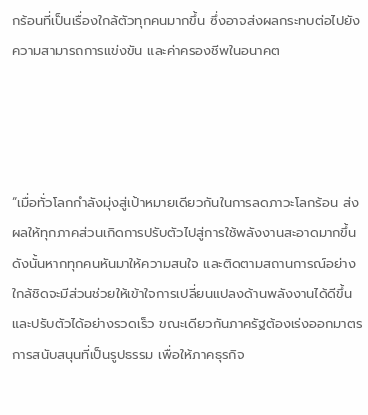กร้อนที่เป็นเรื่องใกล้ตัวทุกคนมากขึ้น ซึ่งอาจส่งผลกระทบต่อไปยังความสามารถการแข่งขัน และค่าครองชีพในอนาคต




“เมื่อทั่วโลกกำลังมุ่งสู่เป้าหมายเดียวกันในการลดภาวะโลกร้อน ส่งผลให้ทุกภาคส่วนเกิดการปรับตัวไปสู่การใช้พลังงานสะอาดมากขึ้น ดังนั้นหากทุกคนหันมาให้ความสนใจ และติดตามสถานการณ์อย่างใกล้ชิดจะมีส่วนช่วยให้เข้าใจการเปลี่ยนแปลงด้านพลังงานได้ดีขึ้น และปรับตัวได้อย่างรวดเร็ว ขณะเดียวกันภาครัฐต้องเร่งออกมาตรการสนับสนุนที่เป็นรูปธรรม เพื่อให้ภาคธุรกิจ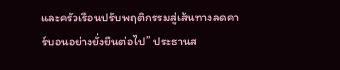และครัวเรือนปรับพฤติกรรมสู่เส้นทางลดคาร์บอนอย่างยั่งยืนต่อไป” ประธานส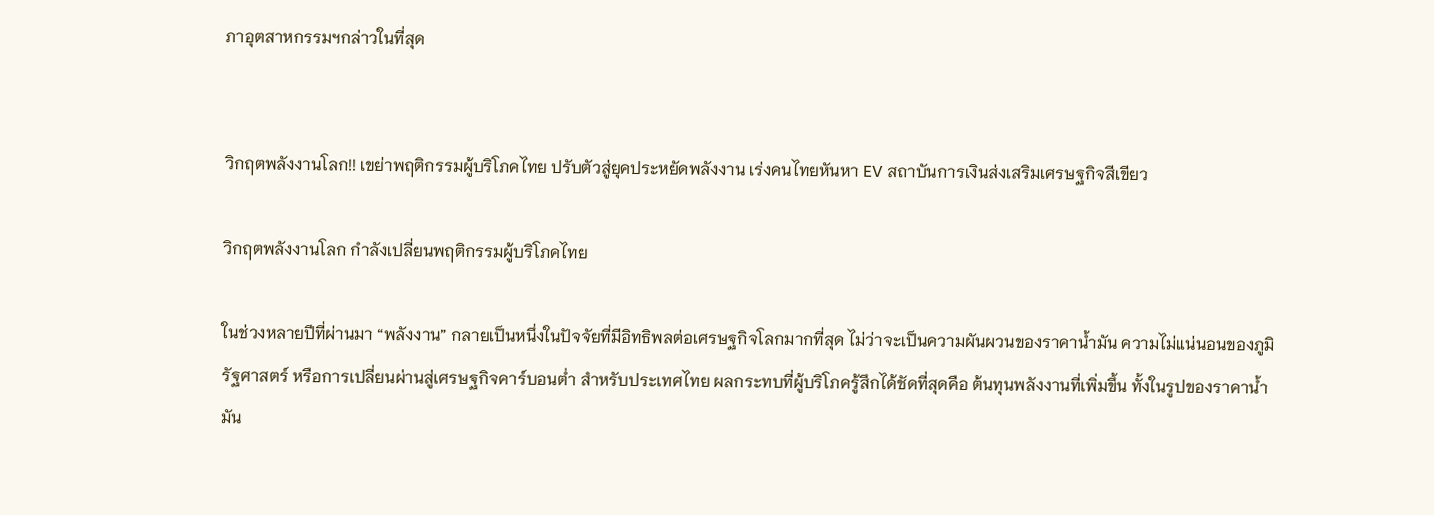ภาอุตสาหกรรมฯกล่าวในที่สุด


วิกฤตพลังงานโลก!! เขย่าพฤติกรรมผู้บริโภคไทย ปรับตัวสู่ยุคประหยัดพลังงาน เร่งคนไทยหันหา EV สถาบันการเงินส่งเสริมเศรษฐกิจสีเขียว

วิกฤตพลังงานโลก กำลังเปลี่ยนพฤติกรรมผู้บริโภคไทย

ในช่วงหลายปีที่ผ่านมา “พลังงาน” กลายเป็นหนึ่งในปัจจัยที่มีอิทธิพลต่อเศรษฐกิจโลกมากที่สุด ไม่ว่าจะเป็นความผันผวนของราคาน้ำมัน ความไม่แน่นอนของภูมิรัฐศาสตร์ หรือการเปลี่ยนผ่านสู่เศรษฐกิจคาร์บอนต่ำ สำหรับประเทศไทย ผลกระทบที่ผู้บริโภครู้สึกได้ชัดที่สุดคือ ต้นทุนพลังงานที่เพิ่มขึ้น ทั้งในรูปของราคาน้ำมัน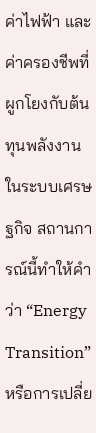ค่าไฟฟ้า และค่าครองชีพที่ผูกโยงกับต้นทุนพลังงานในระบบเศรษฐกิจ สถานการณ์นี้ทำให้คำว่า “Energy Transition” หรือการเปลี่ย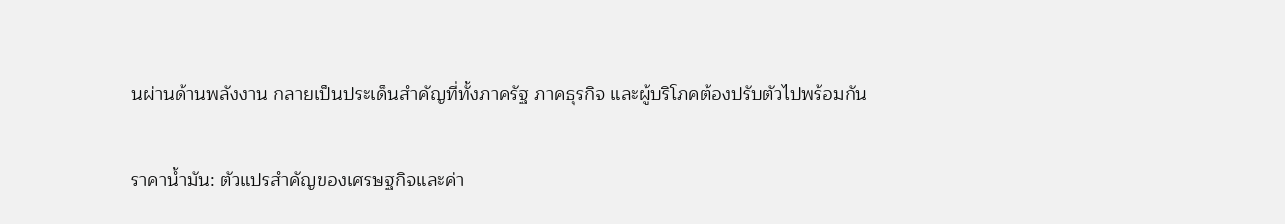นผ่านด้านพลังงาน กลายเป็นประเด็นสำคัญที่ทั้งภาครัฐ ภาคธุรกิจ และผู้บริโภคต้องปรับตัวไปพร้อมกัน

ราคาน้ำมัน: ตัวแปรสำคัญของเศรษฐกิจและค่า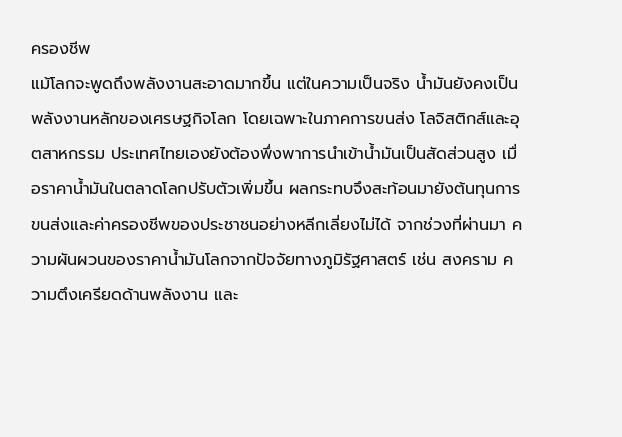ครองชีพ
แม้โลกจะพูดถึงพลังงานสะอาดมากขึ้น แต่ในความเป็นจริง น้ำมันยังคงเป็นพลังงานหลักของเศรษฐกิจโลก โดยเฉพาะในภาคการขนส่ง โลจิสติกส์และอุตสาหกรรม ประเทศไทยเองยังต้องพึ่งพาการนำเข้าน้ำมันเป็นสัดส่วนสูง เมื่อราคาน้ำมันในตลาดโลกปรับตัวเพิ่มขึ้น ผลกระทบจึงสะท้อนมายังต้นทุนการขนส่งและค่าครองชีพของประชาชนอย่างหลีกเลี่ยงไม่ได้ จากช่วงที่ผ่านมา ความผันผวนของราคาน้ำมันโลกจากปัจจัยทางภูมิรัฐศาสตร์ เช่น สงคราม ความตึงเครียดด้านพลังงาน และ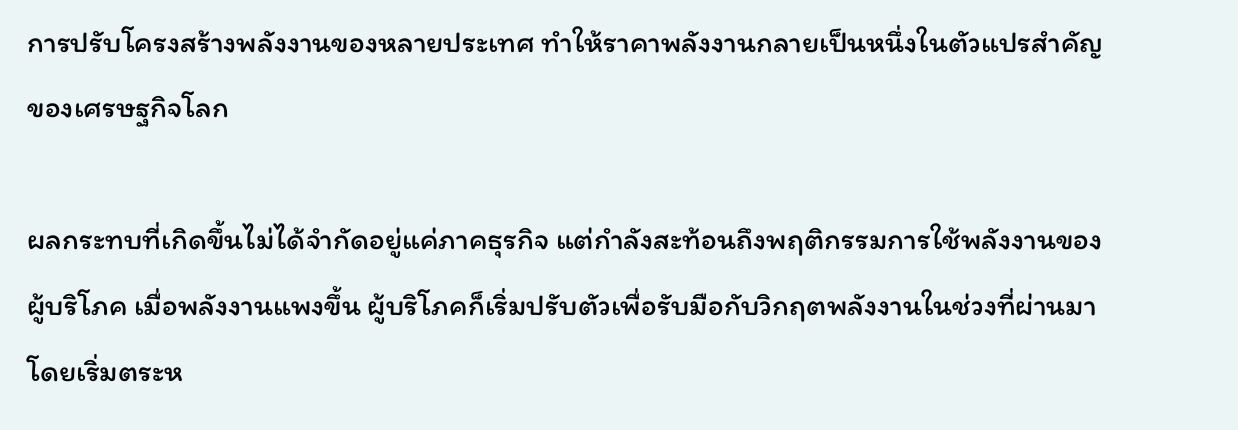การปรับโครงสร้างพลังงานของหลายประเทศ ทำให้ราคาพลังงานกลายเป็นหนึ่งในตัวแปรสำคัญของเศรษฐกิจโลก

ผลกระทบที่เกิดขึ้นไม่ได้จำกัดอยู่แค่ภาคธุรกิจ แต่กำลังสะท้อนถึงพฤติกรรมการใช้พลังงานของผู้บริโภค เมื่อพลังงานแพงขึ้น ผู้บริโภคก็เริ่มปรับตัวเพื่อรับมือกับวิกฤตพลังงานในช่วงที่ผ่านมา โดยเริ่มตระห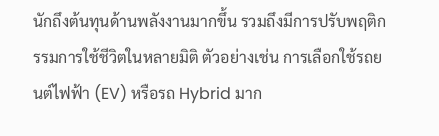นักถึงต้นทุนด้านพลังงานมากขึ้น รวมถึงมีการปรับพฤติกรรมการใช้ชีวิตในหลายมิติ ตัวอย่างเช่น การเลือกใช้รถยนต์ไฟฟ้า (EV) หรือรถ Hybrid มาก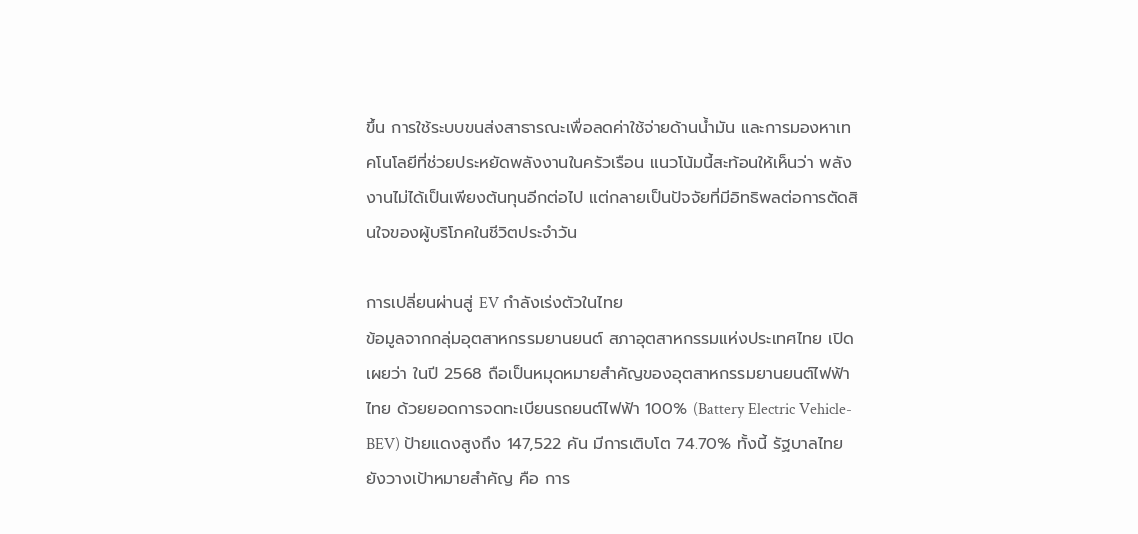ขึ้น การใช้ระบบขนส่งสาธารณะเพื่อลดค่าใช้จ่ายด้านน้ำมัน และการมองหาเทคโนโลยีที่ช่วยประหยัดพลังงานในครัวเรือน แนวโน้มนี้สะท้อนให้เห็นว่า พลังงานไม่ได้เป็นเพียงต้นทุนอีกต่อไป แต่กลายเป็นปัจจัยที่มีอิทธิพลต่อการตัดสินใจของผู้บริโภคในชีวิตประจำวัน

การเปลี่ยนผ่านสู่ EV กำลังเร่งตัวในไทย
ข้อมูลจากกลุ่มอุตสาหกรรมยานยนต์ สภาอุตสาหกรรมแห่งประเทศไทย เปิดเผยว่า ในปี 2568 ถือเป็นหมุดหมายสำคัญของอุตสาหกรรมยานยนต์ไฟฟ้าไทย ด้วยยอดการจดทะเบียนรถยนต์ไฟฟ้า 100% (Battery Electric Vehicle-BEV) ป้ายแดงสูงถึง 147,522 คัน มีการเติบโต 74.70% ทั้งนี้ รัฐบาลไทยยังวางเป้าหมายสำคัญ คือ การ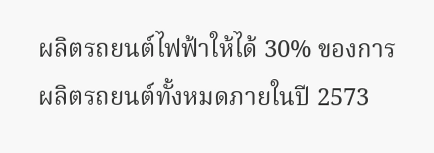ผลิตรถยนต์ไฟฟ้าให้ได้ 30% ของการผลิตรถยนต์ทั้งหมดภายในปี 2573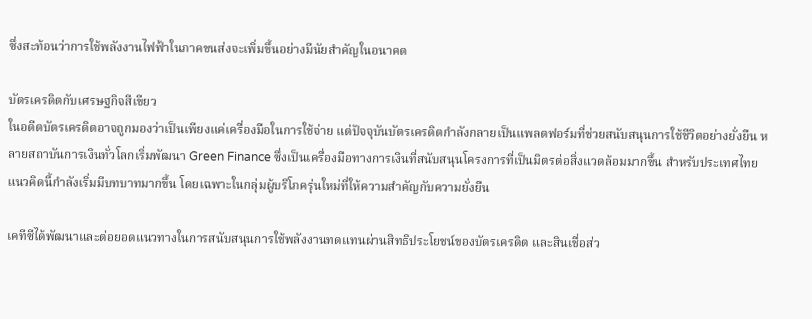ซึ่งสะท้อนว่าการใช้พลังงานไฟฟ้าในภาคขนส่งจะเพิ่มขึ้นอย่างมีนัยสำคัญในอนาคต

บัตรเครดิตกับเศรษฐกิจสีเขียว
ในอดีตบัตรเครดิตอาจถูกมองว่าเป็นเพียงแค่เครื่องมือในการใช้จ่าย แต่ปัจจุบันบัตรเครดิตกำลังกลายเป็นแพลตฟอร์มที่ช่วยสนับสนุนการใช้ชีวิตอย่างยั่งยืน หลายสถาบันการเงินทั่วโลกเริ่มพัฒนา Green Finance ซึ่งเป็นเครื่องมือทางการเงินที่สนับสนุนโครงการที่เป็นมิตรต่อสิ่งแวดล้อมมากขึ้น สำหรับประเทศไทย แนวคิดนี้กำลังเริ่มมีบทบาทมากขึ้น โดยเฉพาะในกลุ่มผู้บริโภครุ่นใหม่ที่ให้ความสำคัญกับความยั่งยืน

เคทีซีได้พัฒนาและต่อยอดแนวทางในการสนับสนุนการใช้พลังงานทดแทนผ่านสิทธิประโยชน์ของบัตรเครดิต และสินเชื่อส่ว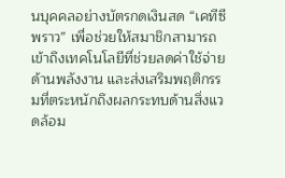นบุคคลอย่างบัตรกดเงินสด “เคทีซี พราว” เพื่อช่วยให้สมาชิกสามารถเข้าถึงเทคโนโลยีที่ช่วยลดค่าใช้จ่ายด้านพลังงาน และส่งเสริมพฤติกรรมที่ตระหนักถึงผลกระทบด้านสิ่งแวดล้อม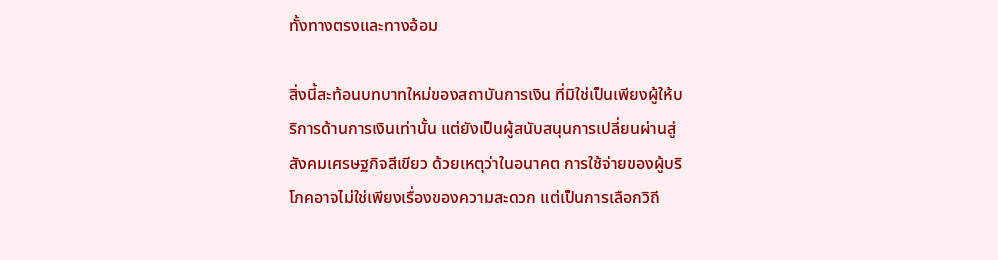ทั้งทางตรงและทางอ้อม

สิ่งนี้สะท้อนบทบาทใหม่ของสถาบันการเงิน ที่มิใช่เป็นเพียงผู้ให้บริการด้านการเงินเท่านั้น แต่ยังเป็นผู้สนับสนุนการเปลี่ยนผ่านสู่สังคมเศรษฐกิจสีเขียว ด้วยเหตุว่าในอนาคต การใช้จ่ายของผู้บริโภคอาจไม่ใช่เพียงเรื่องของความสะดวก แต่เป็นการเลือกวิถี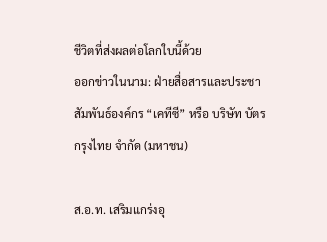ชีวิตที่ส่งผลต่อโลกใบนี้ด้วย
ออกข่าวในนาม: ฝ่ายสื่อสารและประชาสัมพันธ์องค์กร “เคทีซี” หรือ บริษัท บัตรกรุงไทย จำกัด (มหาชน)

ส.อ.ท. เสริมแกร่งอุ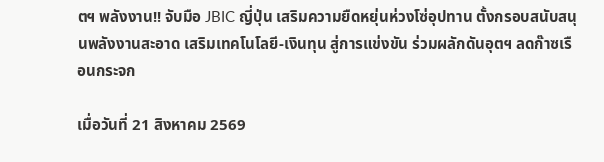ตฯ พลังงาน!! จับมือ JBIC ญี่ปุ่น เสริมความยืดหยุ่นห่วงโซ่อุปทาน ตั้งกรอบสนับสนุนพลังงานสะอาด เสริมเทคโนโลยี-เงินทุน สู่การแข่งขัน ร่วมผลักดันอุตฯ ลดก๊าซเรือนกระจก

เมื่อวันที่ 21 สิงหาคม 2569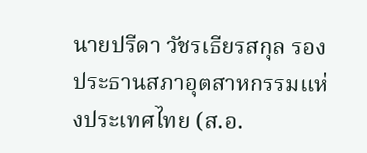นายปรีดา วัชรเธียรสกุล รองประธานสภาอุตสาหกรรมแห่งประเทศไทย (ส.อ.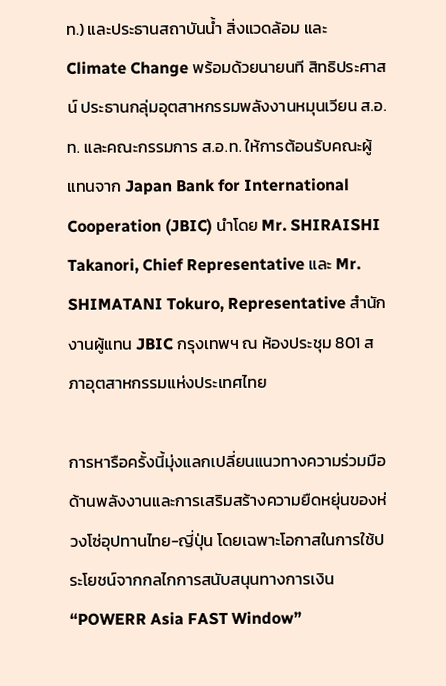ท.) และประธานสถาบันน้ำ สิ่งแวดล้อม และ Climate Change พร้อมด้วยนายนที สิทธิประศาสน์ ประธานกลุ่มอุตสาหกรรมพลังงานหมุนเวียน ส.อ.ท. และคณะกรรมการ ส.อ.ท. ให้การต้อนรับคณะผู้แทนจาก Japan Bank for International Cooperation (JBIC) นำโดย Mr. SHIRAISHI Takanori, Chief Representative และ Mr. SHIMATANI Tokuro, Representative สำนักงานผู้แทน JBIC กรุงเทพฯ ณ ห้องประชุม 801 สภาอุตสาหกรรมแห่งประเทศไทย

การหารือครั้งนี้มุ่งแลกเปลี่ยนแนวทางความร่วมมือด้านพลังงานและการเสริมสร้างความยืดหยุ่นของห่วงโซ่อุปทานไทย-ญี่ปุ่น โดยเฉพาะโอกาสในการใช้ประโยชน์จากกลไกการสนับสนุนทางการเงิน “POWERR Asia FAST Window”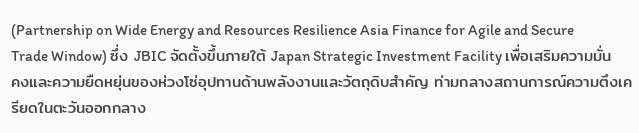(Partnership on Wide Energy and Resources Resilience Asia Finance for Agile and Secure Trade Window) ซึ่ง JBIC จัดตั้งขึ้นภายใต้ Japan Strategic Investment Facility เพื่อเสริมความมั่นคงและความยืดหยุ่นของห่วงโซ่อุปทานด้านพลังงานและวัตถุดิบสำคัญ ท่ามกลางสถานการณ์ความตึงเครียดในตะวันออกกลาง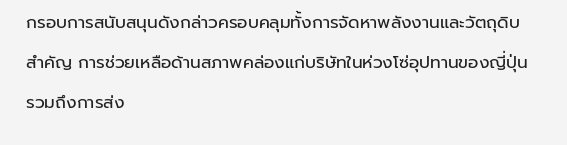กรอบการสนับสนุนดังกล่าวครอบคลุมทั้งการจัดหาพลังงานและวัตถุดิบสำคัญ การช่วยเหลือด้านสภาพคล่องแก่บริษัทในห่วงโซ่อุปทานของญี่ปุ่น รวมถึงการส่ง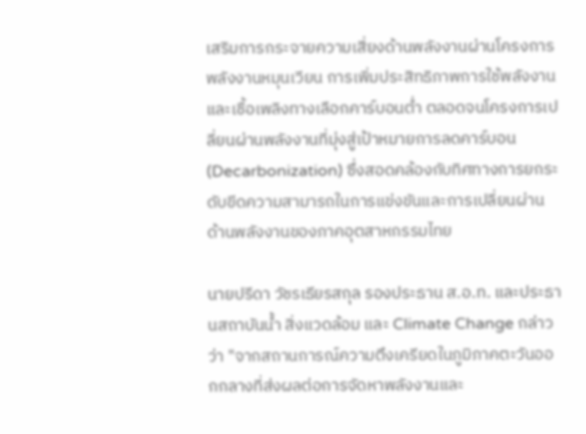เสริมการกระจายความเสี่ยงด้านพลังงานผ่านโครงการพลังงานหมุนเวียน การเพิ่มประสิทธิภาพการใช้พลังงาน และเชื้อเพลิงทางเลือกคาร์บอนต่ำ ตลอดจนโครงการเปลี่ยนผ่านพลังงานที่มุ่งสู่เป้าหมายการลดคาร์บอน (Decarbonization) ซึ่งสอดคล้องกับทิศทางการยกระดับขีดความสามารถในการแข่งขันและการเปลี่ยนผ่านด้านพลังงานของภาคอุตสาหกรรมไทย

นายปรีดา วัชรเธียรสกุล รองประธาน ส.อ.ท. และประธานสถาบันน้ำ สิ่งแวดล้อม และ Climate Change กล่าวว่า "จากสถานการณ์ความตึงเครียดในภูมิภาคตะวันออกกลางที่ส่งผลต่อการจัดหาพลังงานและ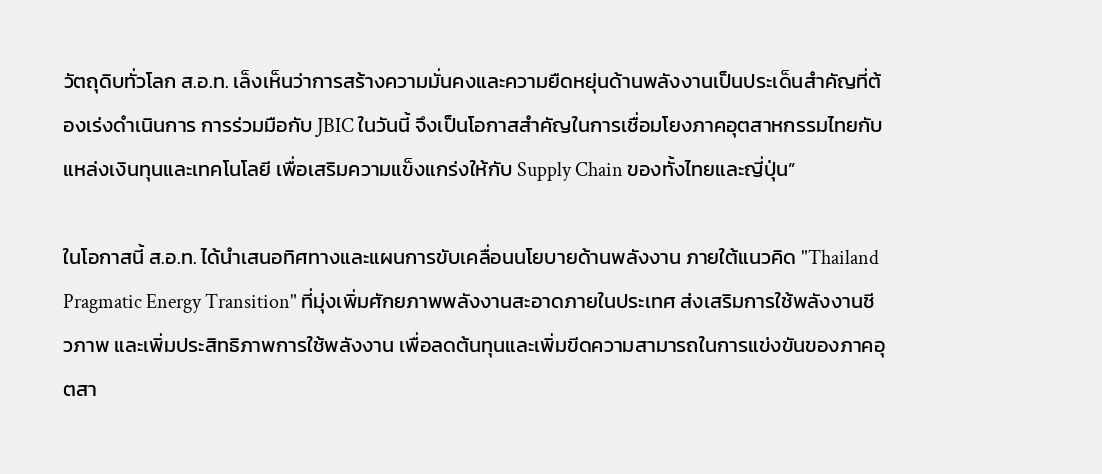วัตถุดิบทั่วโลก ส.อ.ท. เล็งเห็นว่าการสร้างความมั่นคงและความยืดหยุ่นด้านพลังงานเป็นประเด็นสำคัญที่ต้องเร่งดำเนินการ การร่วมมือกับ JBIC ในวันนี้ จึงเป็นโอกาสสำคัญในการเชื่อมโยงภาคอุตสาหกรรมไทยกับแหล่งเงินทุนและเทคโนโลยี เพื่อเสริมความแข็งแกร่งให้กับ Supply Chain ของทั้งไทยและญี่ปุ่น”

ในโอกาสนี้ ส.อ.ท. ได้นำเสนอทิศทางและแผนการขับเคลื่อนนโยบายด้านพลังงาน ภายใต้แนวคิด "Thailand Pragmatic Energy Transition" ที่มุ่งเพิ่มศักยภาพพลังงานสะอาดภายในประเทศ ส่งเสริมการใช้พลังงานชีวภาพ และเพิ่มประสิทธิภาพการใช้พลังงาน เพื่อลดต้นทุนและเพิ่มขีดความสามารถในการแข่งขันของภาคอุตสา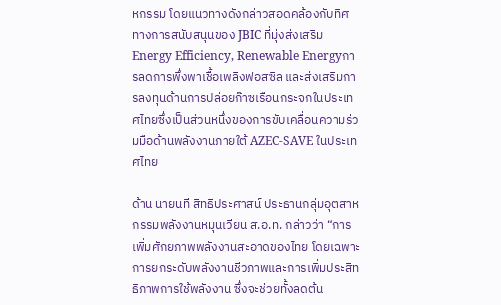หกรรม โดยแนวทางดังกล่าวสอดคล้องกับทิศทางการสนับสนุนของ JBIC ที่มุ่งส่งเสริม Energy Efficiency, Renewable Energyการลดการพึ่งพาเชื้อเพลิงฟอสซิล และส่งเสริมการลงทุนด้านการปล่อยก๊าซเรือนกระจกในประเทศไทยซึ่งเป็นส่วนหนึ่งของการขับเคลื่อนความร่วมมือด้านพลังงานภายใต้ AZEC-SAVE ในประเทศไทย

ด้าน นายนที สิทธิประศาสน์ ประธานกลุ่มอุตสาหกรรมพลังงานหมุนเวียน ส.อ.ท. กล่าวว่า “การเพิ่มศักยภาพพลังงานสะอาดของไทย โดยเฉพาะการยกระดับพลังงานชีวภาพและการเพิ่มประสิทธิภาพการใช้พลังงาน ซึ่งจะช่วยทั้งลดต้น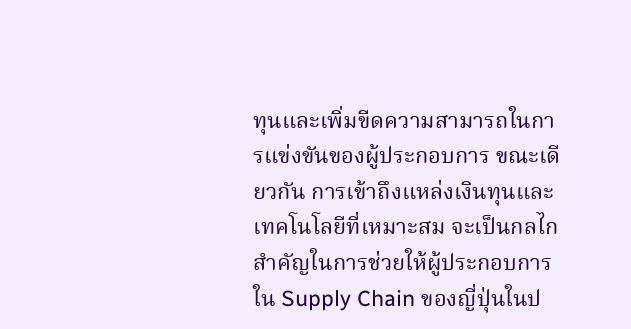ทุนและเพิ่มขีดความสามารถในการแข่งขันของผู้ประกอบการ ขณะเดียวกัน การเข้าถึงแหล่งเงินทุนและเทคโนโลยีที่เหมาะสม จะเป็นกลไกสำคัญในการช่วยให้ผู้ประกอบการใน Supply Chain ของญี่ปุ่นในป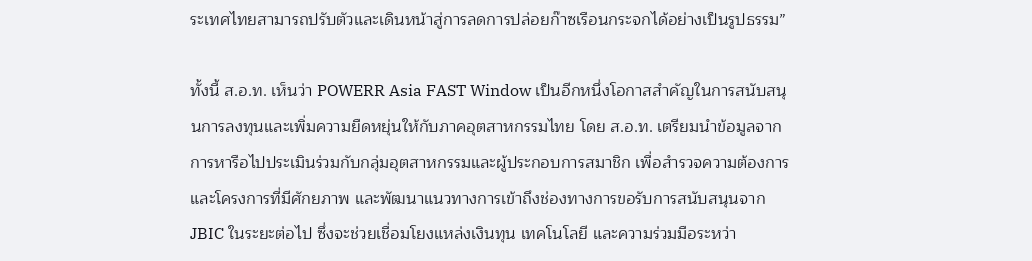ระเทศไทยสามารถปรับตัวและเดินหน้าสู่การลดการปล่อยก๊าซเรือนกระจกได้อย่างเป็นรูปธรรม”

ทั้งนี้ ส.อ.ท. เห็นว่า POWERR Asia FAST Window เป็นอีกหนึ่งโอกาสสำคัญในการสนับสนุนการลงทุนและเพิ่มความยืดหยุ่นให้กับภาคอุตสาหกรรมไทย โดย ส.อ.ท. เตรียมนำข้อมูลจากการหารือไปประเมินร่วมกับกลุ่มอุตสาหกรรมและผู้ประกอบการสมาชิก เพื่อสำรวจความต้องการและโครงการที่มีศักยภาพ และพัฒนาแนวทางการเข้าถึงช่องทางการขอรับการสนับสนุนจาก JBIC ในระยะต่อไป ซึ่งจะช่วยเชื่อมโยงแหล่งเงินทุน เทคโนโลยี และความร่วมมือระหว่า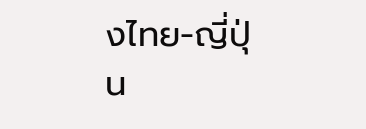งไทย-ญี่ปุ่น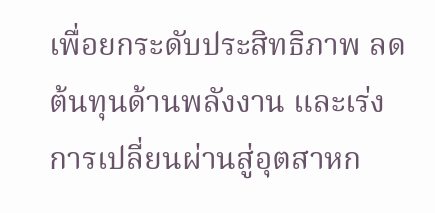เพื่อยกระดับประสิทธิภาพ ลดต้นทุนด้านพลังงาน และเร่งการเปลี่ยนผ่านสู่อุตสาหก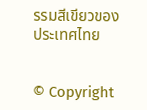รรมสีเขียวของประเทศไทย


© Copyright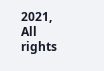2021, All rights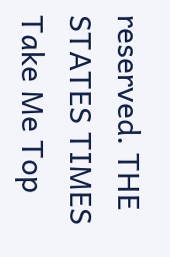reserved. THE STATES TIMES
Take Me Top